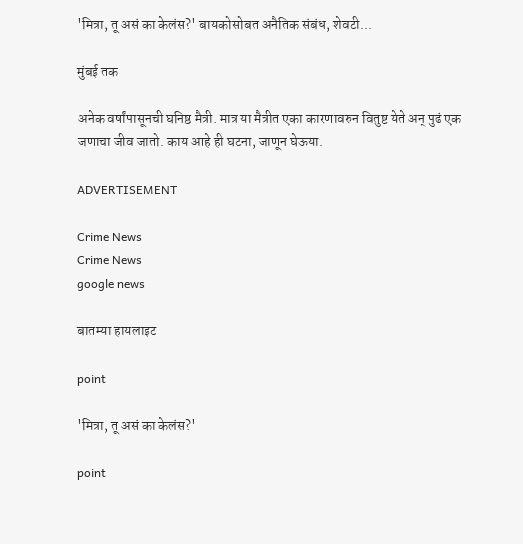'मित्रा, तू असं का केलंस?' बायकोसोबत अनैतिक संबंध, शेवटी...

मुंबई तक

अनेक वर्षांपासूनची घनिष्ठ मैत्री. मात्र या मैत्रीत एका कारणावरुन वितुष्ट येते अन् पुढं एक जणाचा जीव जातो. काय आहे ही घटना, जाणून घेऊया.

ADVERTISEMENT

Crime News
Crime News
google news

बातम्या हायलाइट

point

'मित्रा, तू असं का केलंस?'

point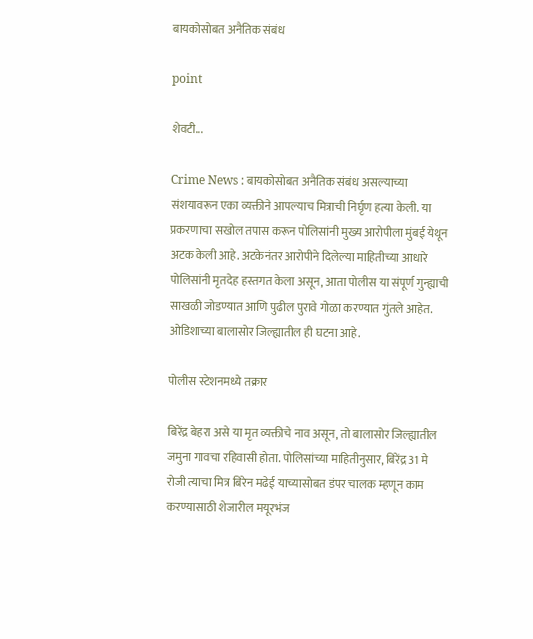बायकोसोबत अनैतिक संबंध

point

शेवटी...

Crime News : बायकोसोबत अनैतिक संबंध असल्याच्या संशयावरून एका व्यक्तीने आपल्याच मित्राची निर्घृण हत्या केली. या प्रकरणाचा सखोल तपास करून पोलिसांनी मुख्य आरोपीला मुंबई येथून अटक केली आहे. अटकेनंतर आरोपीने दिलेल्या माहितीच्या आधारे पोलिसांनी मृतदेह हस्तगत केला असून, आता पोलीस या संपूर्ण गुन्ह्याची साखळी जोडण्यात आणि पुढील पुरावे गोळा करण्यात गुंतले आहेत. ओडिशाच्या बालासोर जिल्ह्यातील ही घटना आहे.

पोलीस स्टेशनमध्ये तक्रार

बिरेंद्र बेहरा असे या मृत व्यक्तीचे नाव असून, तो बालासोर जिल्ह्यातील जमुना गावचा रहिवासी होता. पोलिसांच्या माहितीनुसार, बिरेंद्र 31 मे रोजी त्याचा मित्र बिरेन मढेई याच्यासोबत डंपर चालक म्हणून काम करण्यासाठी शेजारील मयूरभंज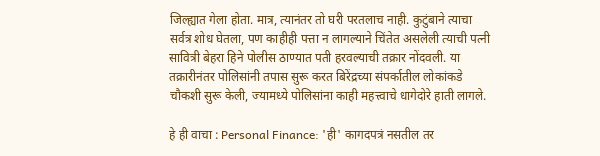जिल्ह्यात गेला होता. मात्र, त्यानंतर तो घरी परतलाच नाही. कुटुंबाने त्याचा सर्वत्र शोध घेतला, पण काहीही पत्ता न लागल्याने चिंतेत असलेली त्याची पत्नी सावित्री बेहरा हिने पोलीस ठाण्यात पती हरवल्याची तक्रार नोंदवली. या तक्रारीनंतर पोलिसांनी तपास सुरू करत बिरेंद्रच्या संपर्कातील लोकांकडे चौकशी सुरू केली, ज्यामध्ये पोलिसांना काही महत्त्वाचे धागेदोरे हाती लागले.

हे ही वाचा : Personal Finance: 'ही' कागदपत्रं नसतील तर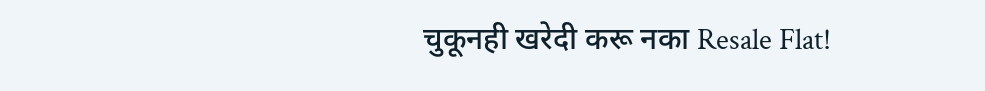चुकूनही खरेदी करू नका Resale Flat!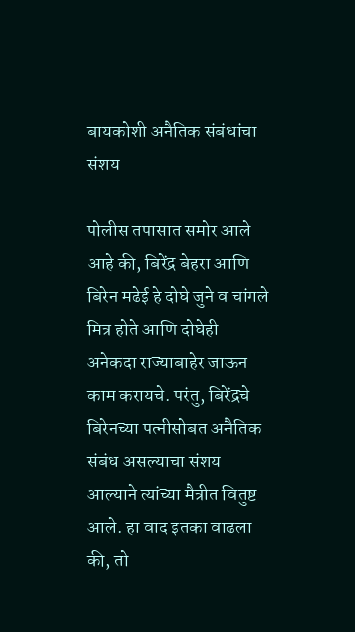बायकोशी अनैतिक संबंधांचा संशय

पोलीस तपासात समोर आले आहे की, बिरेंद्र बेहरा आणि बिरेन मढेई हे दोघे जुने व चांगले मित्र होते आणि दोघेही अनेकदा राज्याबाहेर जाऊन काम करायचे. परंतु, बिरेंद्रचे बिरेनच्या पत्नीसोबत अनैतिक संबंध असल्याचा संशय आल्याने त्यांच्या मैत्रीत वितुष्ट आले. हा वाद इतका वाढला की, तो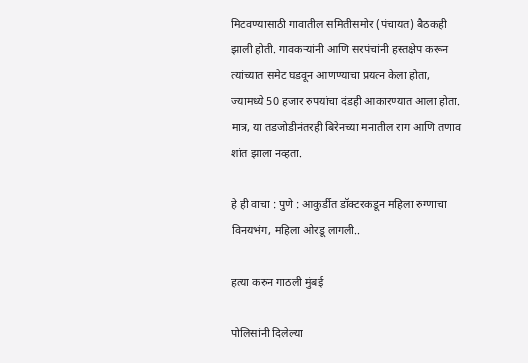मिटवण्यासाठी गावातील समितीसमोर (पंचायत) बैठकही झाली होती. गावकऱ्यांनी आणि सरपंचांनी हस्तक्षेप करून त्यांच्यात समेट घडवून आणण्याचा प्रयत्न केला होता, ज्यामध्ये 50 हजार रुपयांचा दंडही आकारण्यात आला होता. मात्र, या तडजोडीनंतरही बिरेनच्या मनातील राग आणि तणाव शांत झाला नव्हता.

हे ही वाचा : पुणे : आकुर्डीत डॉक्टरकडून महिला रुग्णाचा विनयभंग, महिला ओरडू लागली..

हत्या करुन गाठली मुंबई

पोलिसांनी दिलेल्या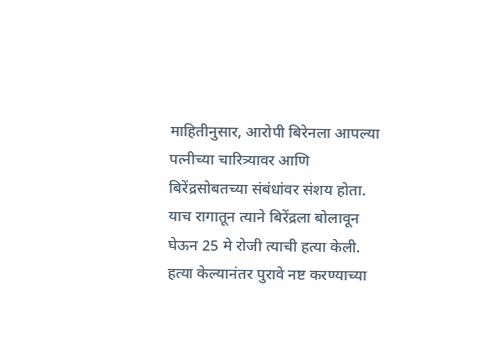माहितीनुसार, आरोपी बिरेनला आपल्या पत्नीच्या चारित्र्यावर आणि बिरेंद्रसोबतच्या संबंधांवर संशय होता. याच रागातून त्याने बिरेंद्रला बोलावून घेऊन 25 मे रोजी त्याची हत्या केली. हत्या केल्यानंतर पुरावे नष्ट करण्याच्या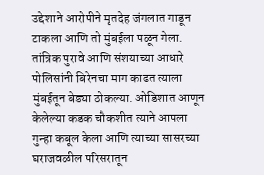उद्देशाने आरोपीने मृतदेह जंगलात गाडून टाकला आणि तो मुंबईला पळून गेला. तांत्रिक पुरावे आणि संशयाच्या आधारे पोलिसांनी बिरेनचा माग काढत त्याला मुंबईतून बेड्या ठोकल्या. ओडिशात आणून केलेल्या कडक चौकशीत त्याने आपला गुन्हा कबूल केला आणि त्याच्या सासरच्या घराजवळील परिसरातून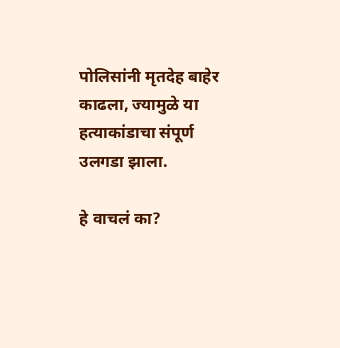पोलिसांनी मृतदेह बाहेर काढला, ज्यामुळे या हत्याकांडाचा संपूर्ण उलगडा झाला.

हे वाचलं का?